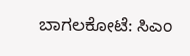ಬಾಗಲಕೋಟೆ: ಸಿಎಂ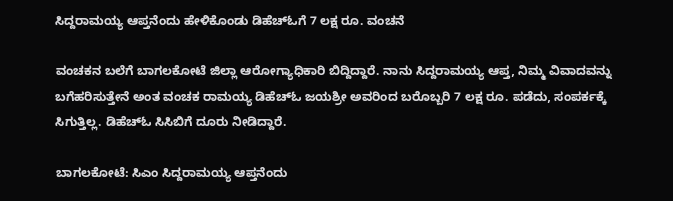ಸಿದ್ದರಾಮಯ್ಯ ಆಪ್ತನೆಂದು ಹೇಳಿಕೊಂಡು ಡಿಹೆಚ್ಓಗೆ 7 ಲಕ್ಷ ರೂ. ವಂಚನೆ

ವಂಚಕನ ಬಲೆಗೆ ಬಾಗಲಕೋಟೆ ಜಿಲ್ಲಾ ಆರೋಗ್ಯಾಧಿಕಾರಿ ಬಿದ್ದಿದ್ದಾರೆ. ನಾನು ಸಿದ್ದರಾಮಯ್ಯ ಆಪ್ತ, ನಿಮ್ಮ ವಿವಾದವನ್ನು ಬಗೆಹರಿಸುತ್ತೇನೆ ಅಂತ ವಂಚಕ ರಾಮಯ್ಯ ಡಿಹೆಚ್ಓ ಜಯಶ್ರೀ ಅವರಿಂದ ಬರೊಬ್ಬರಿ 7 ಲಕ್ಷ ರೂ. ಪಡೆದು, ಸಂಪರ್ಕಕ್ಕೆ ಸಿಗುತ್ತಿಲ್ಲ. ಡಿಹೆಚ್ಓ ಸಿಸಿಬಿಗೆ ದೂರು ನೀಡಿದ್ದಾರೆ.

ಬಾಗಲಕೋಟೆ: ಸಿಎಂ ಸಿದ್ದರಾಮಯ್ಯ ಆಪ್ತನೆಂದು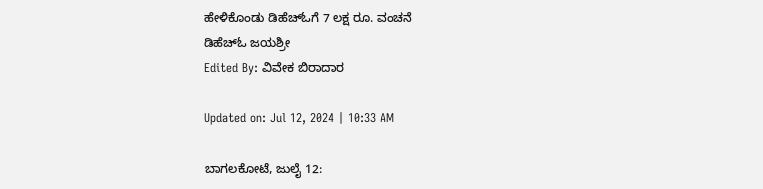ಹೇಳಿಕೊಂಡು ಡಿಹೆಚ್ಓಗೆ 7 ಲಕ್ಷ ರೂ. ವಂಚನೆ
ಡಿಹೆಚ್ಓ ಜಯಶ್ರೀ
Edited By: ವಿವೇಕ ಬಿರಾದಾರ

Updated on: Jul 12, 2024 | 10:33 AM

ಬಾಗಲಕೋಟೆ, ಜುಲೈ 12: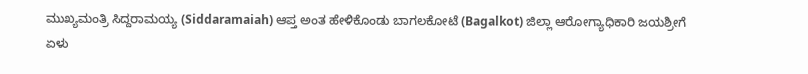ಮುಖ್ಯಮಂತ್ರಿ ಸಿದ್ದರಾಮಯ್ಯ (Siddaramaiah) ಆಪ್ತ ಅಂತ ಹೇಳಿಕೊಂಡು ಬಾಗಲಕೋಟೆ (Bagalkot) ಜಿಲ್ಲಾ ಆರೋಗ್ಯಾಧಿಕಾರಿ ಜಯಶ್ರೀಗೆ ಏಳು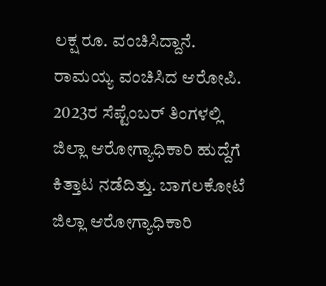ಲಕ್ಷ ರೂ. ವಂಚಿಸಿದ್ದಾನೆ. ರಾಮಯ್ಯ ವಂಚಿಸಿದ ಆರೋಪಿ. 2023ರ ಸೆಪ್ಟೆಂಬರ್ ತಿಂಗಳಲ್ಲಿ ಜಿಲ್ಲಾ ಆರೋಗ್ಯಾಧಿಕಾರಿ ಹುದ್ದೆಗೆ ಕಿತ್ತಾಟ ನಡೆದಿತ್ತು. ಬಾಗಲಕೋಟೆ ಜಿಲ್ಲಾ ಆರೋಗ್ಯಾಧಿಕಾರಿ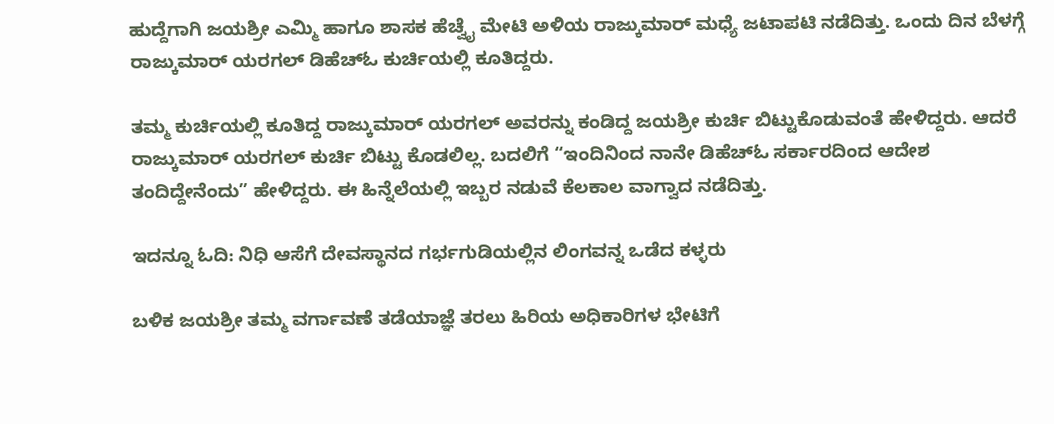ಹುದ್ದೆಗಾಗಿ ಜಯಶ್ರೀ ಎಮ್ಮಿ ಹಾಗೂ ಶಾಸಕ ಹೆಚ್ವೈ ಮೇಟಿ ಅಳಿಯ ರಾಜ್ಕುಮಾರ್ ಮಧ್ಯೆ ಜಟಾಪಟಿ‌ ನಡೆದಿತ್ತು. ಒಂದು ದಿನ ಬೆಳಗ್ಗೆ ರಾಜ್ಕುಮಾರ್ ಯರಗಲ್ ಡಿಹೆಚ್ಓ ಕುರ್ಚಿಯಲ್ಲಿ ಕೂತಿದ್ದರು.

ತಮ್ಮ ಕುರ್ಚಿಯಲ್ಲಿ ಕೂತಿದ್ದ ರಾಜ್ಕುಮಾರ್ ಯರಗಲ್ ಅವರನ್ನು ಕಂಡಿದ್ದ ಜಯಶ್ರೀ ಕುರ್ಚಿ ಬಿಟ್ಟುಕೊಡುವಂತೆ ಹೇಳಿದ್ದರು. ಆದರೆ ರಾಜ್ಕುಮಾರ್ ಯರಗಲ್ ಕುರ್ಚಿ ಬಿಟ್ಟು ಕೊಡಲಿಲ್ಲ. ಬದಲಿಗೆ “ಇಂದಿನಿಂದ ನಾನೇ ಡಿಹೆಚ್ಓ ಸರ್ಕಾರದಿಂದ ಆದೇಶ ತಂದಿದ್ದೇನೆಂದು” ಹೇಳಿದ್ದರು. ಈ ಹಿನ್ನೆಲೆಯಲ್ಲಿ ಇಬ್ಬರ ನಡುವೆ ಕೆಲಕಾಲ ವಾಗ್ವಾದ ನಡೆದಿತ್ತು.

ಇದನ್ನೂ ಓದಿ: ನಿಧಿ ಆಸೆಗೆ ದೇವಸ್ಥಾನದ ಗರ್ಭಗುಡಿಯಲ್ಲಿನ ಲಿಂಗವನ್ನ ಒಡೆದ ಕಳ್ಳರು

ಬಳಿಕ ಜಯಶ್ರೀ ತಮ್ಮ ವರ್ಗಾವಣೆ ತಡೆಯಾಜ್ಞೆ ತರಲು ಹಿರಿಯ ಅಧಿಕಾರಿಗಳ ಭೇಟಿಗೆ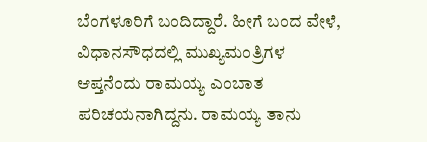ಬೆಂಗಳೂರಿಗೆ ಬಂದಿದ್ದಾರೆ. ಹೀಗೆ ಬಂದ ವೇಳೆ, ವಿಧಾನಸೌಧದಲ್ಲಿ ಮುಖ್ಯಮಂತ್ರಿಗಳ ಆಪ್ತನೆಂದು ರಾಮಯ್ಯ ಎಂಬಾತ ಪರಿಚಯನಾಗಿದ್ದನು. ರಾಮಯ್ಯ ತಾನು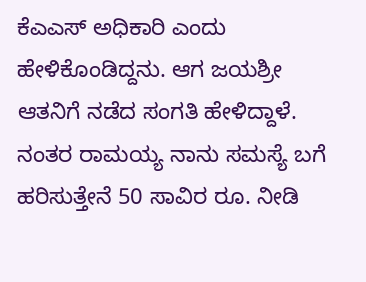ಕೆಎಎಸ್ ಅಧಿಕಾರಿ ಎಂದು ಹೇಳಿಕೊಂಡಿದ್ದನು. ಆಗ ಜಯಶ್ರೀ ಆತನಿಗೆ ನಡೆದ ಸಂಗತಿ ಹೇಳಿದ್ದಾಳೆ. ನಂತರ ರಾಮಯ್ಯ ನಾನು ಸಮಸ್ಯೆ ಬಗೆ ಹರಿಸುತ್ತೇನೆ 50 ಸಾವಿರ ರೂ. ನೀಡಿ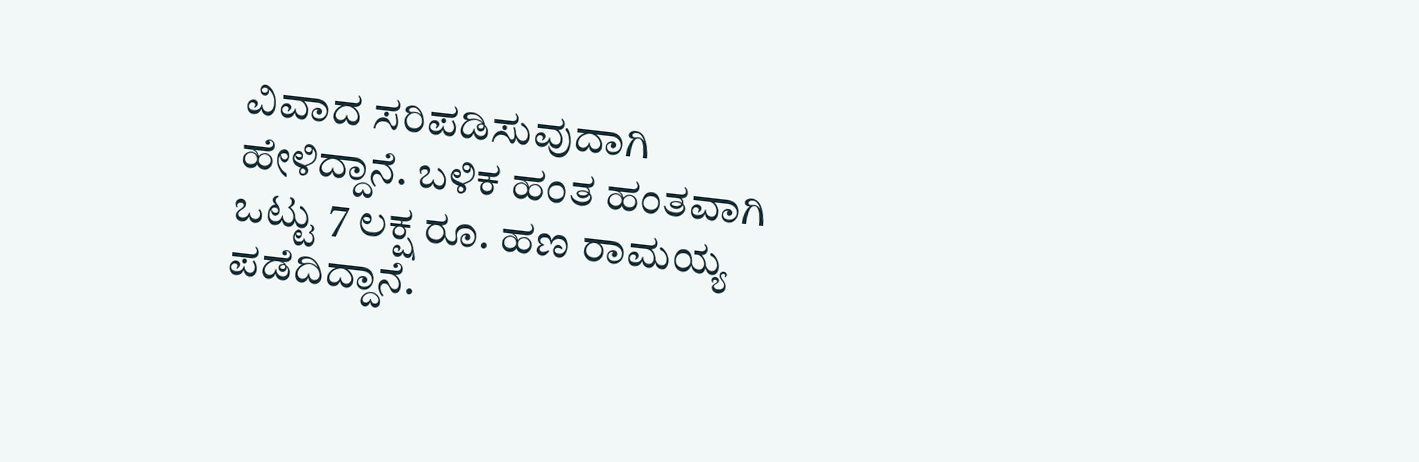ವಿವಾದ ಸರಿಪಡಿಸುವುದಾಗಿ ಹೇಳಿದ್ದಾನೆ. ಬಳಿಕ ಹಂತ ಹಂತವಾಗಿ ಒಟ್ಟು 7 ಲಕ್ಷ ರೂ. ಹಣ ರಾಮಯ್ಯ ಪಡೆದಿದ್ದಾನೆ.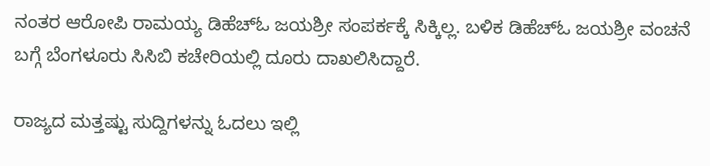ನಂತರ ಆರೋಪಿ ರಾಮಯ್ಯ ಡಿಹೆಚ್ಓ ಜಯಶ್ರೀ ಸಂಪರ್ಕಕ್ಕೆ ಸಿಕ್ಕಿಲ್ಲ. ಬಳಿಕ ಡಿಹೆಚ್ಓ ಜಯಶ್ರೀ ವಂಚನೆ ಬಗ್ಗೆ ಬೆಂಗಳೂರು ಸಿಸಿಬಿ ಕಚೇರಿಯಲ್ಲಿ ದೂರು ದಾಖಲಿಸಿದ್ದಾರೆ.

ರಾಜ್ಯದ ಮತ್ತಷ್ಟು ಸುದ್ದಿಗಳನ್ನು ಓದಲು ಇಲ್ಲಿ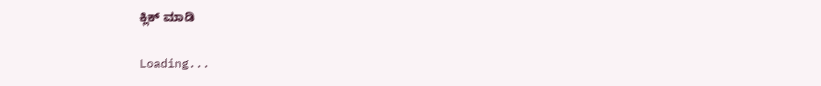ಕ್ಲಿಕ್ ಮಾಡಿ

Loading...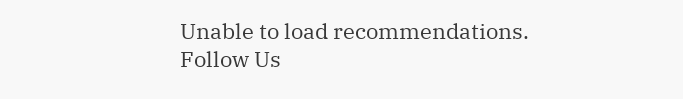Unable to load recommendations.
Follow Us